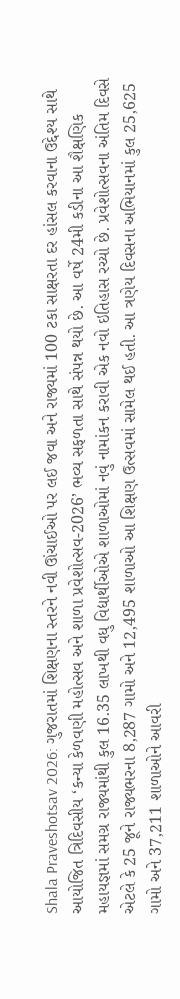Shala Praveshotsav 2026: ગુજરાતમાં શિક્ષણના સ્તરને નવી ઊંચાઈઓ પર લઈ જવા અને રાજ્યમાં 100 ટકા સાક્ષરતા દર હાંસલ કરવાના ઉદ્દેશ્ય સાથે આયોજિત ત્રિદિવસીય ‘કન્યા કેળવણી મહોત્સવ અને શાળા પ્રવેશોત્સવ-2026’ ભવ્ય સફળતા સાથે સંપન્ન થયો છે. આ વર્ષે 24મી કડીના આ શૈક્ષણિક મહાયજ્ઞમાં સમગ્ર રાજ્યમાંથી કુલ 16.35 લાખથી વધુ વિદ્યાર્થીઓએ શાળાઓમાં નવું નામાંકન કરાવી એક નવો ઇતિહાસ રચ્યો છે. પ્રવેશોત્સવના અંતિમ દિવસે એટલે કે 25 જૂને રાજ્યભરના 8,287 ગામો અને 12,495 શાળાઓ આ શિક્ષણ ઉત્સવમાં સામેલ થઈ હતી. આ ત્રણેય દિવસના અભિયાનમાં કુલ 25,625 ગામો અને 37,211 શાળાઓને આવરી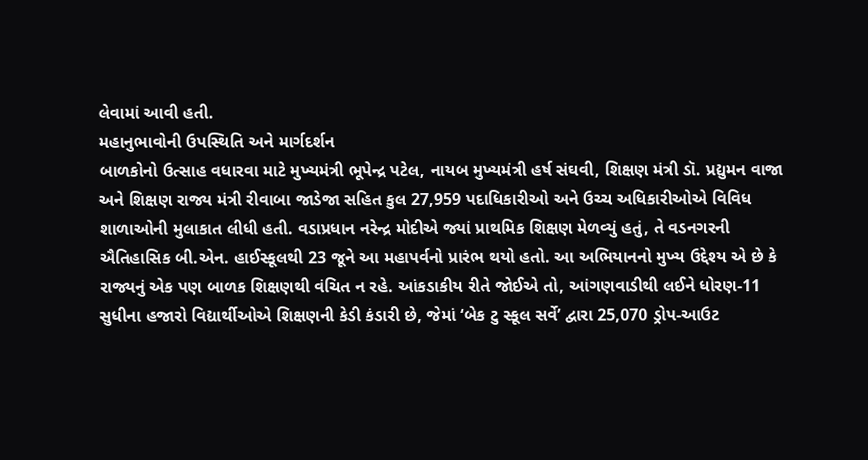લેવામાં આવી હતી.
મહાનુભાવોની ઉપસ્થિતિ અને માર્ગદર્શન
બાળકોનો ઉત્સાહ વધારવા માટે મુખ્યમંત્રી ભૂપેન્દ્ર પટેલ, નાયબ મુખ્યમંત્રી હર્ષ સંઘવી, શિક્ષણ મંત્રી ડૉ. પ્રદ્યુમન વાજા અને શિક્ષણ રાજ્ય મંત્રી રીવાબા જાડેજા સહિત કુલ 27,959 પદાધિકારીઓ અને ઉચ્ચ અધિકારીઓએ વિવિધ શાળાઓની મુલાકાત લીધી હતી. વડાપ્રધાન નરેન્દ્ર મોદીએ જ્યાં પ્રાથમિક શિક્ષણ મેળવ્યું હતું, તે વડનગરની ઐતિહાસિક બી.એન. હાઈસ્કૂલથી 23 જૂને આ મહાપર્વનો પ્રારંભ થયો હતો. આ અભિયાનનો મુખ્ય ઉદ્દેશ્ય એ છે કે રાજ્યનું એક પણ બાળક શિક્ષણથી વંચિત ન રહે. આંકડાકીય રીતે જોઈએ તો, આંગણવાડીથી લઈને ધોરણ-11 સુધીના હજારો વિદ્યાર્થીઓએ શિક્ષણની કેડી કંડારી છે, જેમાં ‘બેક ટુ સ્કૂલ સર્વે’ દ્વારા 25,070 ડ્રોપ-આઉટ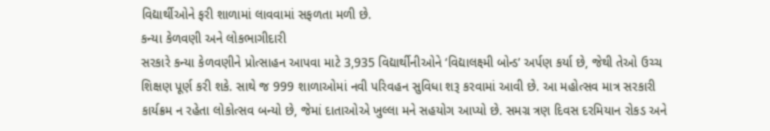વિદ્યાર્થીઓને ફરી શાળામાં લાવવામાં સફળતા મળી છે.
કન્યા કેળવણી અને લોકભાગીદારી
સરકારે કન્યા કેળવણીને પ્રોત્સાહન આપવા માટે 3,935 વિદ્યાર્થીનીઓને ‘વિદ્યાલક્ષ્મી બોન્ડ’ અર્પણ કર્યા છે, જેથી તેઓ ઉચ્ચ શિક્ષણ પૂર્ણ કરી શકે. સાથે જ 999 શાળાઓમાં નવી પરિવહન સુવિધા શરૂ કરવામાં આવી છે. આ મહોત્સવ માત્ર સરકારી કાર્યક્રમ ન રહેતા લોકોત્સવ બન્યો છે, જેમાં દાતાઓએ ખુલ્લા મને સહયોગ આપ્યો છે. સમગ્ર ત્રણ દિવસ દરમિયાન રોકડ અને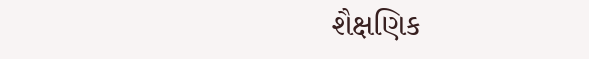શૈક્ષણિક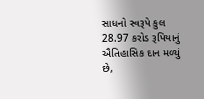સાધનો સ્વરૂપે કુલ 28.97 કરોડ રૂપિયાનું ઐતિહાસિક દાન મળ્યું છે,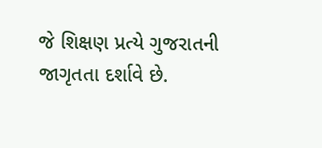જે શિક્ષણ પ્રત્યે ગુજરાતની જાગૃતતા દર્શાવે છે.